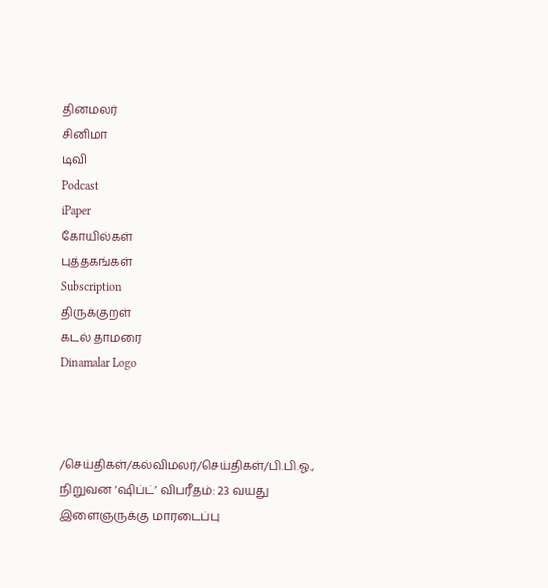தினமலர்
சினிமா
டிவி
Podcast
iPaper
கோயில்கள்
புத்தகங்கள்
Subscription
திருக்குறள்
கடல் தாமரை
Dinamalar Logo



/செய்திகள்/கல்விமலர்/செய்திகள்/பி.பி.ஓ., நிறுவன ‘ஷிப்ட்’ விபரீதம்: 23 வயது இளைஞருக்கு மாரடைப்பு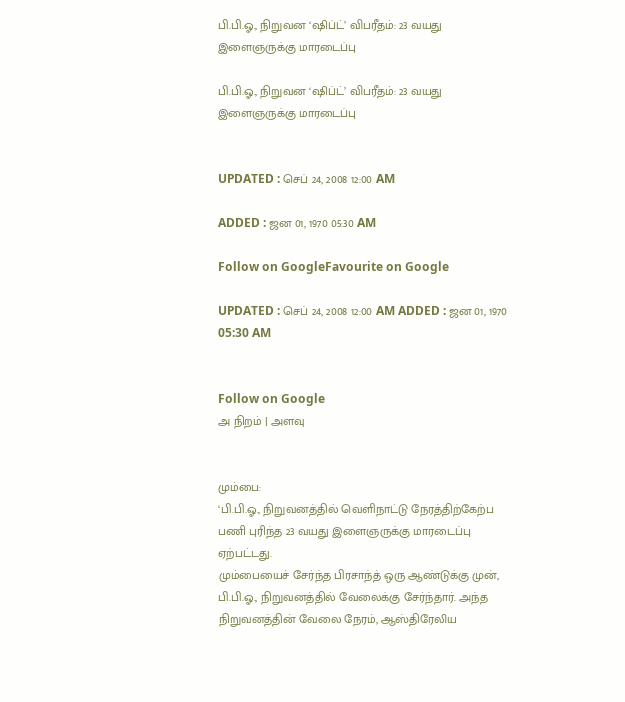பி.பி.ஓ., நிறுவன ‘ஷிப்ட்’ விபரீதம்: 23 வயது இளைஞருக்கு மாரடைப்பு

பி.பி.ஓ., நிறுவன ‘ஷிப்ட்’ விபரீதம்: 23 வயது இளைஞருக்கு மாரடைப்பு


UPDATED : செப் 24, 2008 12:00 AM

ADDED : ஜன 01, 1970 05:30 AM

Follow on GoogleFavourite on Google

UPDATED : செப் 24, 2008 12:00 AM ADDED : ஜன 01, 1970 05:30 AM


Follow on Google
அ நிறம் | அளவு


மும்பை:
‘பி.பி.ஓ., நிறுவனத்தில் வெளிநாட்டு நேரத்திற்கேற்ப பணி புரிந்த 23 வயது இளைஞருக்கு மாரடைப்பு ஏற்பட்டது.
மும்பையைச் சேர்ந்த பிரசாந்த் ஒரு ஆண்டுக்கு முன், பி.பி.ஓ., நிறுவனத்தில் வேலைக்கு சேர்ந்தார். அந்த நிறுவனத்தின் வேலை நேரம், ஆஸ்திரேலிய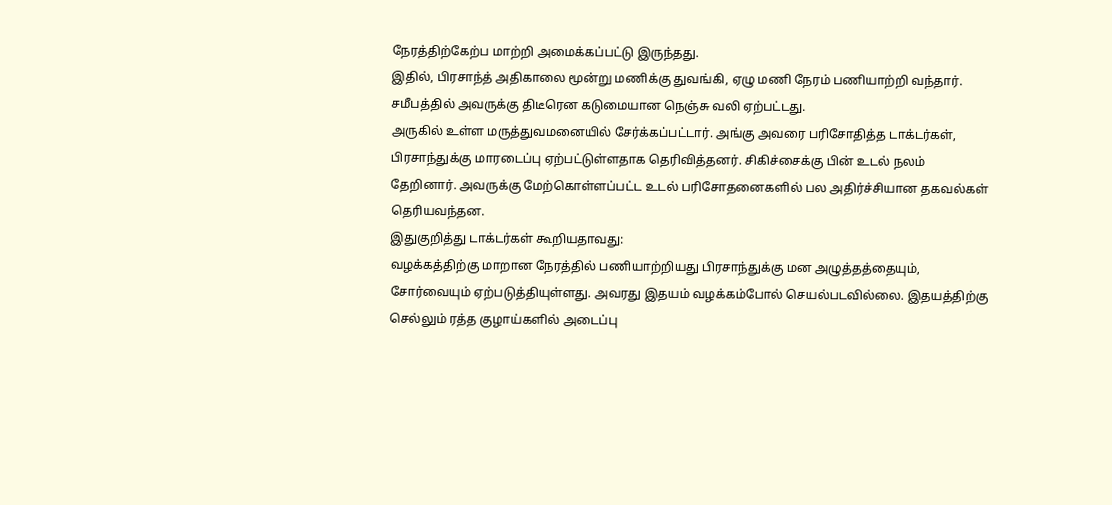நேரத்திற்கேற்ப மாற்றி அமைக்கப்பட்டு இருந்தது.
இதில், பிரசாந்த் அதிகாலை மூன்று மணிக்கு துவங்கி, ஏழு மணி நேரம் பணியாற்றி வந்தார். சமீபத்தில் அவருக்கு திடீரென கடுமையான நெஞ்சு வலி ஏற்பட்டது.
அருகில் உள்ள மருத்துவமனையில் சேர்க்கப்பட்டார். அங்கு அவரை பரிசோதித்த டாக்டர்கள், பிரசாந்துக்கு மாரடைப்பு ஏற்பட்டுள்ளதாக தெரிவித்தனர். சிகிச்சைக்கு பின் உடல் நலம் தேறினார். அவருக்கு மேற்கொள்ளப்பட்ட உடல் பரிசோதனைகளில் பல அதிர்ச்சியான தகவல்கள் தெரியவந்தன.
இதுகுறித்து டாக்டர்கள் கூறியதாவது:
வழக்கத்திற்கு மாறான நேரத்தில் பணியாற்றியது பிரசாந்துக்கு மன அழுத்தத்தையும், சோர்வையும் ஏற்படுத்தியுள்ளது. அவரது இதயம் வழக்கம்போல் செயல்படவில்லை. இதயத்திற்கு செல்லும் ரத்த குழாய்களில் அடைப்பு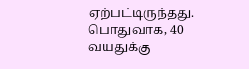ஏற்பட்டிருந்தது.
பொதுவாக, 40 வயதுக்கு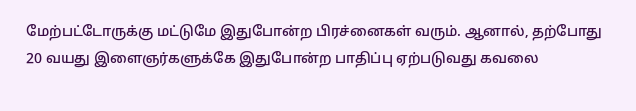மேற்பட்டோருக்கு மட்டுமே இதுபோன்ற பிரச்னைகள் வரும். ஆனால், தற்போது 20 வயது இளைஞர்களுக்கே இதுபோன்ற பாதிப்பு ஏற்படுவது கவலை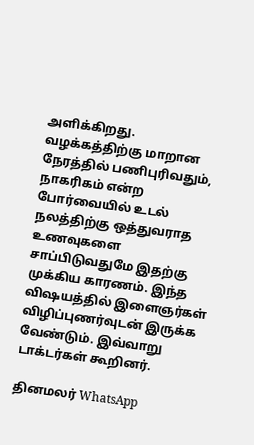அளிக்கிறது.
வழக்கத்திற்கு மாறான நேரத்தில் பணிபுரிவதும், நாகரிகம் என்ற போர்வையில் உடல் நலத்திற்கு ஒத்துவராத உணவுகளை சாப்பிடுவதுமே இதற்கு முக்கிய காரணம். இந்த விஷயத்தில் இளைஞர்கள் விழிப்புணர்வுடன் இருக்க வேண்டும். இவ்வாறு டாக்டர்கள் கூறினர்.

தினமலர் WhatsApp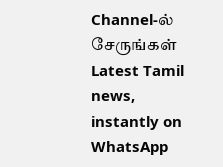Channel-ல் சேருங்கள்
Latest Tamil news, instantly on WhatsApp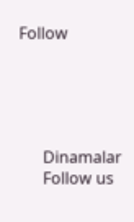Follow





      Dinamalar
      Follow us